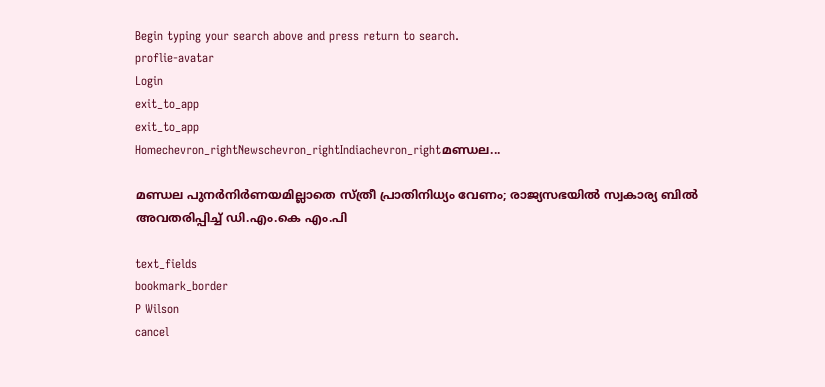Begin typing your search above and press return to search.
proflie-avatar
Login
exit_to_app
exit_to_app
Homechevron_rightNewschevron_rightIndiachevron_rightമണ്ഡല...

മണ്ഡല പുനർനിർണയമില്ലാതെ സ്ത്രീ പ്രാതിനിധ്യം വേണം; രാജ്യസഭയിൽ സ്വകാര്യ ബിൽ അവതരിപ്പിച്ച് ഡി.എം.കെ എം.പി

text_fields
bookmark_border
P Wilson
cancel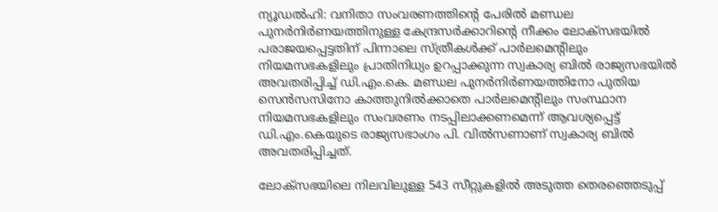ന്യൂഡൽഹി: വനിതാ സംവരണത്തിന്റെ പേരിൽ മണ്ഡല പുനർനിർണയത്തിനുള്ള കേന്ദ്രസർക്കാറിന്റെ നീക്കം ലോക്സഭയിൽ പരാജയപ്പെട്ടതിന് പിന്നാലെ സ്ത്രീകൾക്ക് പാർലമെന്റിലും നിയമസഭകളിലും പ്രാതിനിധ്യം ഉറപ്പാക്കുന്ന സ്വകാര്യ ബിൽ രാജ്യസഭയിൽ അവതരിപ്പിച്ച് ഡി.എം.കെ. മണ്ഡല പുനർനിർണയത്തിനോ പുതിയ സെൻസസിനോ കാത്തുനിൽക്കാതെ പാർലമെന്റിലും സംസ്ഥാന നിയമസഭകളിലും സംവരണം നടപ്പിലാക്കണമെന്ന് ആവശ്യപ്പെട്ട് ഡി.എം.കെയുടെ രാജ്യസഭാംഗം പി. വിൽസണാണ് സ്വകാര്യ ബിൽ അവതരിപ്പിച്ചത്.

ലോക്‌സഭയിലെ നിലവിലുള്ള 543 സീറ്റുകളിൽ അടുത്ത തെരഞ്ഞെടുപ്പ്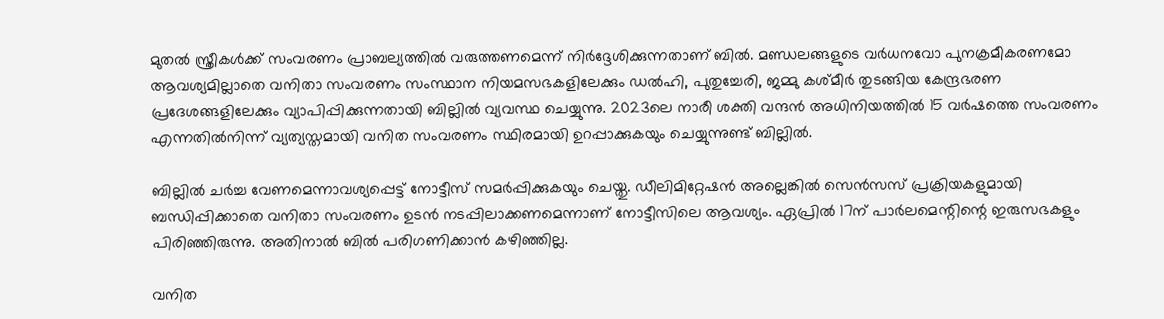മുതൽ സ്ത്രീകൾക്ക് സംവരണം പ്രാബല്യത്തിൽ വരുത്തണമെന്ന് നിർദ്ദേശിക്കുന്നതാണ് ബിൽ. മണ്ഡലങ്ങളുടെ വർധനവോ പുനക്രമീകരണമോ ആവശ്യമില്ലാതെ വനിതാ സംവരണം സംസ്ഥാന നിയമസഭകളിലേക്കും ഡൽഹി, പുതുച്ചേരി, ജമ്മു കശ്മീർ തുടങ്ങിയ കേന്ദ്രഭരണ പ്രദേശങ്ങളിലേക്കും വ്യാപിപ്പിക്കുന്നതായി ബില്ലിൽ വ്യവസ്ഥ ചെയ്യുന്നു. 2023ലെ നാരീ ശക്തി വന്ദൻ അധിനിയത്തിൽ 15 വർഷത്തെ സംവരണം എന്നതിൽനിന്ന് വ്യത്യസ്തമായി വനിത സംവരണം സ്ഥിരമായി ഉറപ്പാക്കുകയും ചെയ്യുന്നുണ്ട് ബില്ലിൽ.

ബില്ലിൽ ചർച്ച വേണമെന്നാവശ്യപ്പെട്ട് നോട്ടീസ് സമർപ്പിക്കുകയും ചെയ്തു. ഡീലിമിറ്റേഷൻ അല്ലെങ്കിൽ സെൻസസ് പ്രക്രിയകളുമായി ബന്ധിപ്പിക്കാതെ വനിതാ സംവരണം ഉടൻ നടപ്പിലാക്കണമെന്നാണ് നോട്ടീസിലെ ആവശ്യം. ഏപ്രിൽ 17ന് പാർലമെന്റിന്റെ ഇരുസഭകളും പിരിഞ്ഞിരുന്നു. അതിനാൽ ബിൽ പരിഗണിക്കാൻ കഴിഞ്ഞില്ല.

വനിത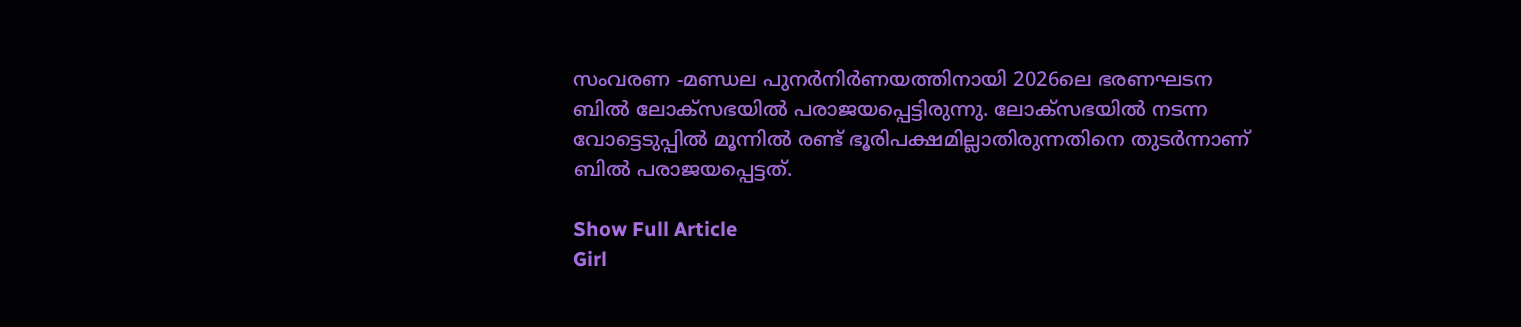സംവരണ -മണ്ഡല പുനർനിർണയത്തിനായി 2026ലെ ഭരണഘടന ബിൽ ലോക്‌സഭയിൽ പരാജയപ്പെട്ടിരുന്നു. ലോക്സഭയിൽ നടന്ന വോട്ടെടുപ്പിൽ മൂന്നിൽ രണ്ട് ഭൂരിപക്ഷമില്ലാതിരുന്നതിനെ തുടർന്നാണ് ബിൽ പരാജയപ്പെട്ടത്.

Show Full Article
Girl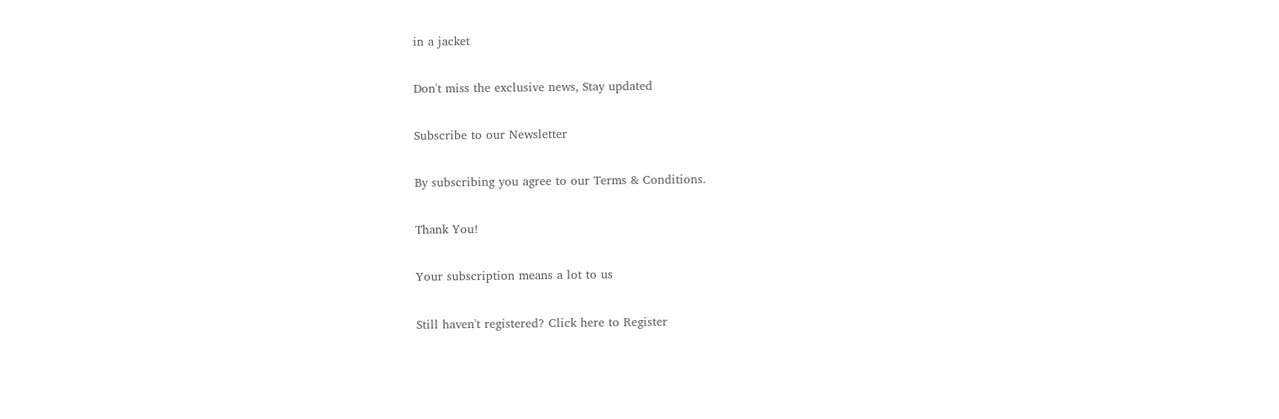in a jacket

Don't miss the exclusive news, Stay updated

Subscribe to our Newsletter

By subscribing you agree to our Terms & Conditions.

Thank You!

Your subscription means a lot to us

Still haven't registered? Click here to Register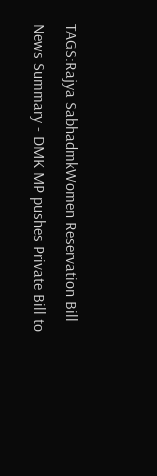TAGS:Rajya SabhadmkWomen Reservation Bill
News Summary - DMK MP pushes Private Bill to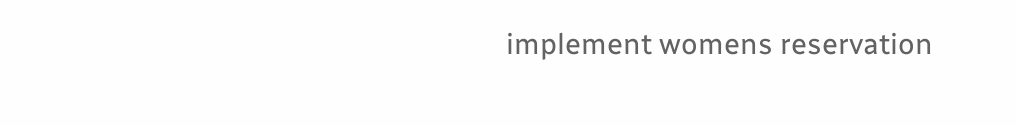implement womens reservation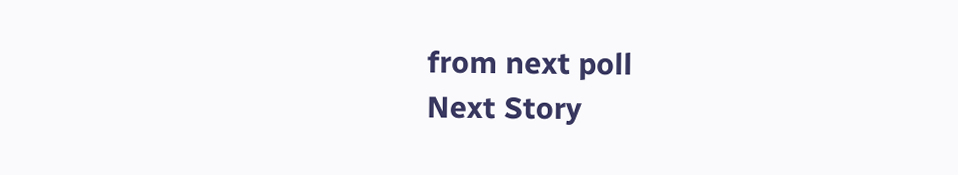from next poll
Next Story